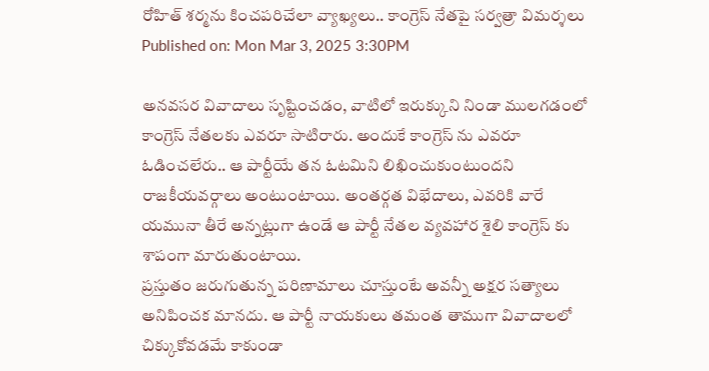రోహిత్ శర్మను కించపరిచేలా వ్యాఖ్యలు.. కాంగ్రెస్ నేతపై సర్వత్రా విమర్శలు
Published on: Mon Mar 3, 2025 3:30PM

అనవసర వివాదాలు సృష్టించడం, వాటిలో ఇరుక్కుని నిండా ములగడంలో కాంగ్రెస్ నేతలకు ఎవరూ సాటిరారు. అందుకే కాంగ్రెస్ ను ఎవరూ ఓడించలేరు.. ఆ పార్టీయే తన ఓటమిని లిఖించుకుంటుందని రాజకీయవర్గాలు అంటుంటాయి. అంతర్గత విభేదాలు, ఎవరికి వారే యమునా తీరే అన్నట్లుగా ఉండే ఆ పార్టీ నేతల వ్యవహార శైలి కాంగ్రెస్ కు శాపంగా మారుతుంటాయి.
ప్రస్తుతం జరుగుతున్న పరిణామాలు చూస్తుంటే అవన్నీ అక్షర సత్యాలు అనిపించక మానదు. ఆ పార్టీ నాయకులు తమంత తాముగా వివాదాలలో చిక్కుకోవడమే కాకుండా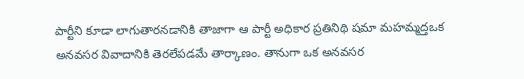పార్టీని కూడా లాగుతారనడానికి తాజాగా ఆ పార్టీ అధికార ప్రతినిథి షమా మహమ్మద్తఒక అనవసర వివాదానికి తెరలేపడమే తార్కాణం. తానుగా ఒక అనవసర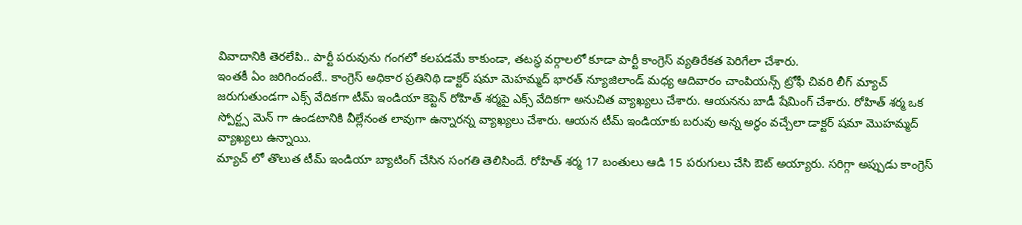వివాదానికి తెరలేపి.. పార్టీ పరువును గంగలో కలపడమే కాకుండా, తటస్థ వర్గాలలో కూడా పార్టీ కాంగ్రెస్ వ్యతిరేకత పెరిగేలా చేశారు.
ఇంతకీ ఏం జరిగిందంటే.. కాంగ్రెస్ అధికార ప్రతినిథి డాక్టర్ షమా మెహమ్మద్ భారత్ న్యూజిలాండ్ మధ్య ఆదివారం చాంపియన్స్ ట్రోఫీ చివరి లీగ్ మ్యాచ్ జరుగుతుండగా ఎక్స్ వేదికగా టీమ్ ఇండియా కెప్టెన్ రోహిత్ శర్మపై ఎక్స్ వేదికగా అనుచిత వ్యాఖ్యలు చేశారు. ఆయనను బాడీ షేమింగ్ చేశారు. రోహిత్ శర్మ ఒక స్పోర్ట్స మెన్ గా ఉండటానికి వీల్లేనంత లావుగా ఉన్నారన్న వ్యాఖ్యలు చేశారు. ఆయన టీమ్ ఇండియాకు బరువు అన్న అర్ధం వచ్చేలా డాక్టర్ షమా మొహమ్మద్ వ్యాఖ్యలు ఉన్నాయి.
మ్యాచ్ లో తొలుత టీమ్ ఇండియా బ్యాటింగ్ చేసిన సంగతి తెలిసిందే. రోహిత్ శర్మ 17 బంతులు ఆడి 15 పరుగులు చేసి ఔట్ అయ్యారు. సరిగ్గా అప్పుడు కాంగ్రెస్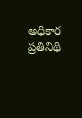అధికార ప్రతినిథి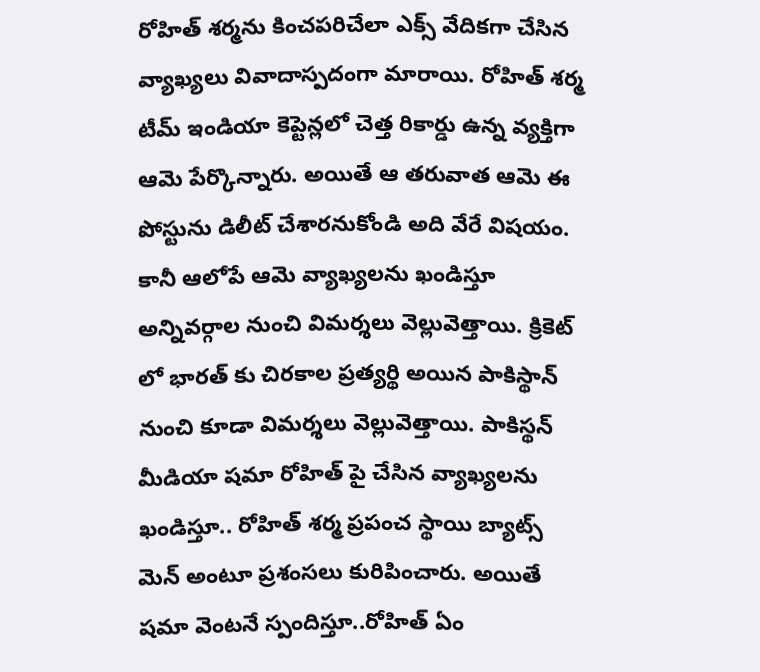రోహిత్ శర్మను కించపరిచేలా ఎక్స్ వేదికగా చేసిన వ్యాఖ్యలు వివాదాస్పదంగా మారాయి. రోహిత్ శర్మ టీమ్ ఇండియా కెప్టెన్లలో చెత్త రికార్డు ఉన్న వ్యక్తిగా ఆమె పేర్కొన్నారు. అయితే ఆ తరువాత ఆమె ఈ పోస్టును డిలీట్ చేశారనుకోండి అది వేరే విషయం. కానీ ఆలోపే ఆమె వ్యాఖ్యలను ఖండిస్తూ అన్నివర్గాల నుంచి విమర్శలు వెల్లువెత్తాయి. క్రికెట్ లో భారత్ కు చిరకాల ప్రత్యర్థి అయిన పాకిస్థాన్ నుంచి కూడా విమర్శలు వెల్లువెత్తాయి. పాకిస్థన్ మీడియా షమా రోహిత్ పై చేసిన వ్యాఖ్యలను ఖండిస్తూ.. రోహిత్ శర్మ ప్రపంచ స్థాయి బ్యాట్స్ మెన్ అంటూ ప్రశంసలు కురిపించారు. అయితే షమా వెంటనే స్పందిస్తూ..రోహిత్ ఏం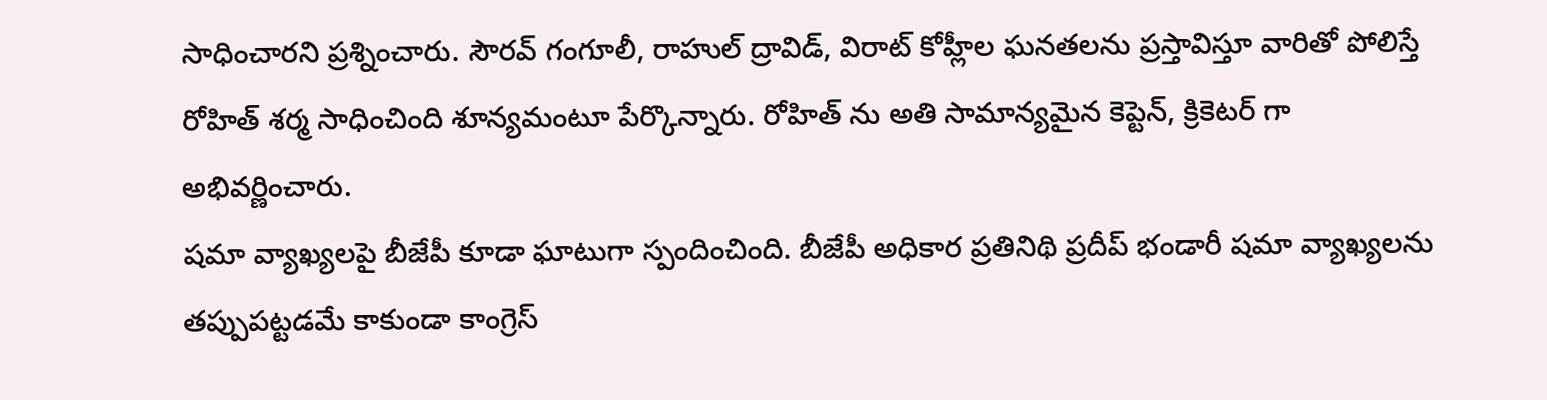సాధించారని ప్రశ్నించారు. సౌరవ్ గంగూలీ, రాహుల్ ద్రావిడ్, విరాట్ కోహ్లీల ఘనతలను ప్రస్తావిస్తూ వారితో పోలిస్తే రోహిత్ శర్మ సాధించింది శూన్యమంటూ పేర్కొన్నారు. రోహిత్ ను అతి సామాన్యమైన కెప్టెన్, క్రికెటర్ గా అభివర్ణించారు.
షమా వ్యాఖ్యలపై బీజేపీ కూడా ఘాటుగా స్పందించింది. బీజేపీ అధికార ప్రతినిథి ప్రదీప్ భండారీ షమా వ్యాఖ్యలను తప్పుపట్టడమే కాకుండా కాంగ్రెస్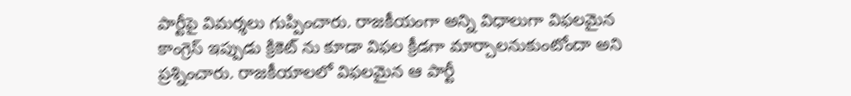పార్టీపై విమర్శలు గుప్పించారు. రాజకీయంగా అన్ని విధాలుగా విఫలమైన కాంగ్రెస్ ఇప్పుడు క్రికెట్ ను కూడా విఫల క్రీడగా మార్చాలనుకుంటోందా అని ప్రశ్నించారు. రాజకీయాలలో విఫలమైన ఆ పార్టీ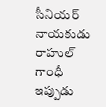సీనియర్ నాయకుడు రాహుల్ గాంధీ ఇప్పుడు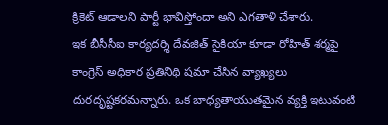క్రికెట్ ఆడాలని పార్టీ భావిస్తోందా అని ఎగతాళి చేశారు.
ఇక బీసీసీఐ కార్యదర్శి దేవజిత్ సైకియా కూడా రోహిత్ శర్మపై కాంగ్రెస్ అధికార ప్రతినిథి షమా చేసిన వ్యాఖ్యలు దురదృష్టకరమన్నారు. ఒక బాధ్యతాయుతమైన వ్యక్తి ఇటువంటి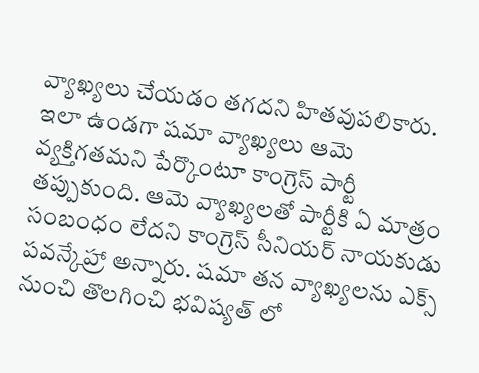వ్యాఖ్యలు చేయడం తగదని హితవుపలికారు. ఇలా ఉండగా షమా వ్యాఖ్యలు ఆమె వ్యక్తిగతమని పేర్కొంటూ కాంగ్రెస్ పార్టీ తప్పుకుంది. ఆమె వ్యాఖ్యలతో పార్టీకి ఏ మాత్రం సంబంధం లేదని కాంగ్రెస్ సీనియర్ నాయకుడు పవన్కేహ్రా అన్నారు. షమా తన వ్యాఖ్యలను ఎక్స్ నుంచి తొలగించి భవిష్యత్ లో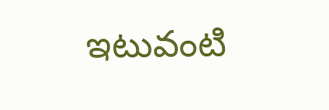ఇటువంటి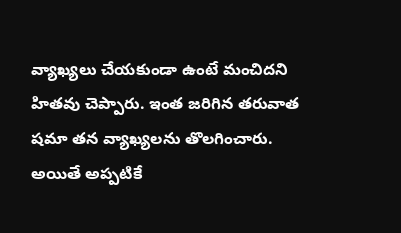వ్యాఖ్యలు చేయకుండా ఉంటే మంచిదని హితవు చెప్పారు. ఇంత జరిగిన తరువాత షమా తన వ్యాఖ్యలను తొలగించారు. అయితే అప్పటికే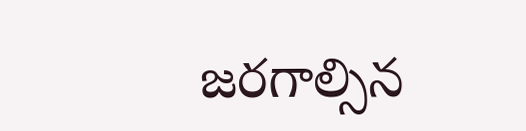జరగాల్సిన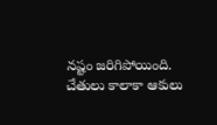నష్టం జరిగిపోయింది. చేతులు కాలాకా ఆకులు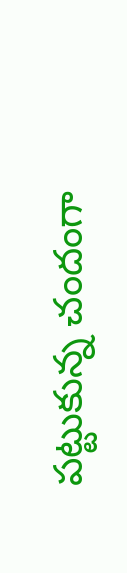పట్టుకున్న చందంగా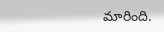మారింది.